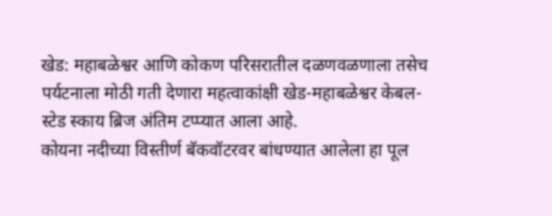खेड: महाबळेश्वर आणि कोकण परिसरातील दळणवळणाला तसेच पर्यटनाला मोठी गती देणारा महत्वाकांक्षी खेड-महाबळेश्वर केबल-स्टेड स्काय ब्रिज अंतिम टप्प्यात आला आहे.
कोयना नदीच्या विस्तीर्ण बॅकवॉटरवर बांधण्यात आलेला हा पूल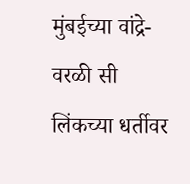मुंबईच्या वांद्रे-वरळी सी लिंकच्या धर्तीवर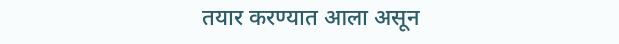तयार करण्यात आला असून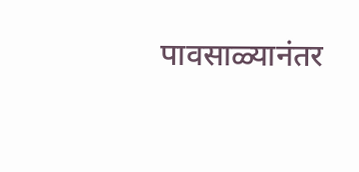पावसाळ्यानंतर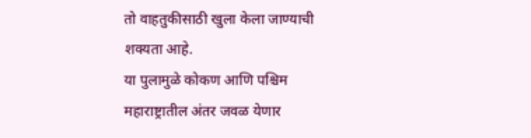तो वाहतुकीसाठी खुला केला जाण्याची शक्यता आहे.
या पुलामुळे कोकण आणि पश्चिम महाराष्ट्रातील अंतर जवळ येणार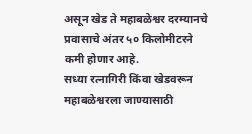असून खेड ते महाबळेश्वर दरम्यानचे प्रवासाचे अंतर ५० किलोमीटरने कमी होणार आहे.
सध्या रत्नागिरी किंवा खेडवरून महाबळेश्वरला जाण्यासाठी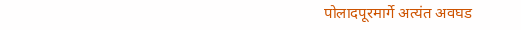पोलादपूरमार्गे अत्यंत अवघड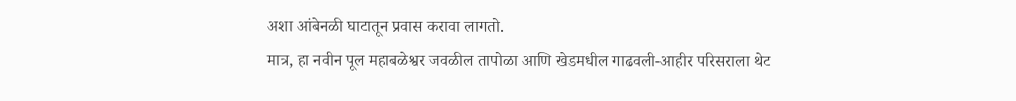अशा आंबेनळी घाटातून प्रवास करावा लागतो.
मात्र, हा नवीन पूल महाबळेश्वर जवळील तापोळा आणि खेडमधील गाढवली-आहीर परिसराला थेट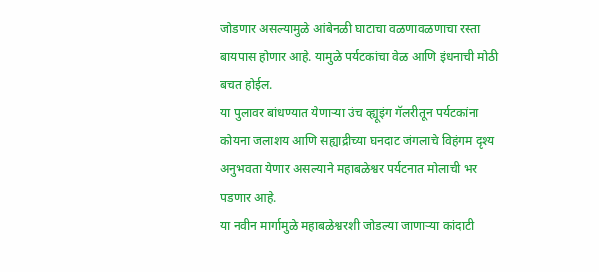जोडणार असल्यामुळे आंबेनळी घाटाचा वळणावळणाचा रस्ता बायपास होणार आहे. यामुळे पर्यटकांचा वेळ आणि इंधनाची मोठी बचत होईल.
या पुलावर बांधण्यात येणाऱ्या उंच व्ह्यूइंग गॅलरीतून पर्यटकांना कोयना जलाशय आणि सह्याद्रीच्या घनदाट जंगलाचे विहंगम दृश्य अनुभवता येणार असल्याने महाबळेश्वर पर्यटनात मोलाची भर पडणार आहे.
या नवीन मार्गामुळे महाबळेश्वरशी जोडल्या जाणाऱ्या कांदाटी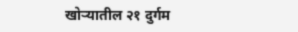खोऱ्यातील २१ दुर्गम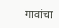गावांचा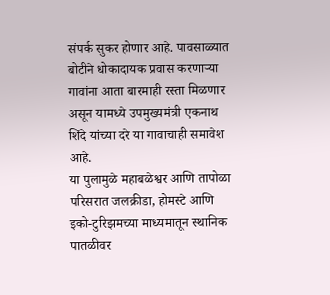संपर्क सुकर होणार आहे. पावसाळ्यात बोटीने धोकादायक प्रवास करणाऱ्या गावांना आता बारमाही रस्ता मिळणार असून यामध्ये उपमुख्यमंत्री एकनाथ शिंदे यांच्या दरे या गावाचाही समावेश आहे.
या पुलामुळे महाबळेश्वर आणि तापोळा परिसरात जलक्रीडा, होमस्टे आणि इको-टुरिझमच्या माध्यमातून स्थानिक पातळीवर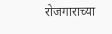रोजगाराच्या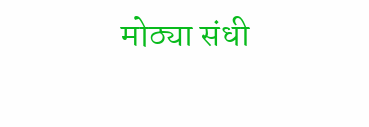मोठ्या संधी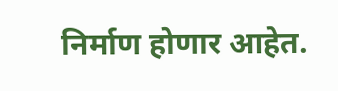निर्माण होणार आहेत.